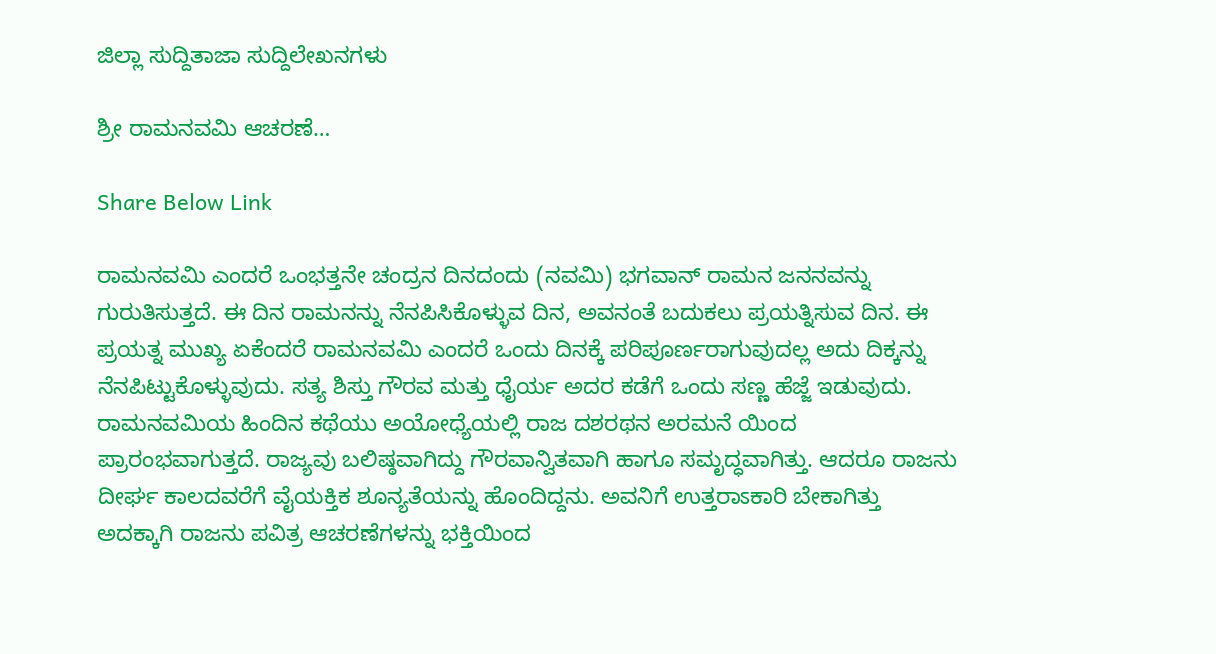ಜಿಲ್ಲಾ ಸುದ್ದಿತಾಜಾ ಸುದ್ದಿಲೇಖನಗಳು

ಶ್ರೀ ರಾಮನವಮಿ ಆಚರಣೆ…

Share Below Link

ರಾಮನವಮಿ ಎಂದರೆ ಒಂಭತ್ತನೇ ಚಂದ್ರನ ದಿನದಂದು (ನವಮಿ) ಭಗವಾನ್ ರಾಮನ ಜನನವನ್ನು ಗುರುತಿಸುತ್ತದೆ. ಈ ದಿನ ರಾಮನನ್ನು ನೆನಪಿಸಿಕೊಳ್ಳುವ ದಿನ, ಅವನಂತೆ ಬದುಕಲು ಪ್ರಯತ್ನಿಸುವ ದಿನ. ಈ ಪ್ರಯತ್ನ ಮುಖ್ಯ ಏಕೆಂದರೆ ರಾಮನವಮಿ ಎಂದರೆ ಒಂದು ದಿನಕ್ಕೆ ಪರಿಪೂರ್ಣರಾಗುವುದಲ್ಲ ಅದು ದಿಕ್ಕನ್ನು ನೆನಪಿಟ್ಟುಕೊಳ್ಳುವುದು. ಸತ್ಯ ಶಿಸ್ತು ಗೌರವ ಮತ್ತು ಧೈರ್ಯ ಅದರ ಕಡೆಗೆ ಒಂದು ಸಣ್ಣ ಹೆಜ್ಜೆ ಇಡುವುದು.
ರಾಮನವಮಿಯ ಹಿಂದಿನ ಕಥೆಯು ಅಯೋಧ್ಯೆಯಲ್ಲಿ ರಾಜ ದಶರಥನ ಅರಮನೆ ಯಿಂದ ಪ್ರಾರಂಭವಾಗುತ್ತದೆ. ರಾಜ್ಯವು ಬಲಿಷ್ಠವಾಗಿದ್ದು ಗೌರವಾನ್ವಿತವಾಗಿ ಹಾಗೂ ಸಮೃದ್ಧವಾಗಿತ್ತು. ಆದರೂ ರಾಜನು ದೀರ್ಘ ಕಾಲದವರೆಗೆ ವೈಯಕ್ತಿಕ ಶೂನ್ಯತೆಯನ್ನು ಹೊಂದಿದ್ದನು. ಅವನಿಗೆ ಉತ್ತರಾಽಕಾರಿ ಬೇಕಾಗಿತ್ತು ಅದಕ್ಕಾಗಿ ರಾಜನು ಪವಿತ್ರ ಆಚರಣೆಗಳನ್ನು ಭಕ್ತಿಯಿಂದ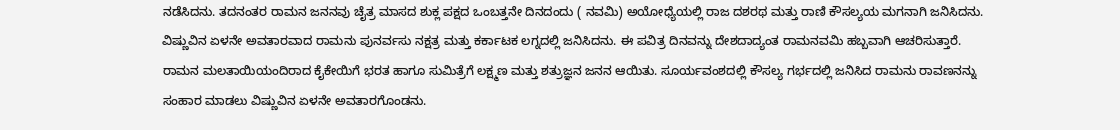ನಡೆಸಿದನು. ತದನಂತರ ರಾಮನ ಜನನವು ಚೈತ್ರ ಮಾಸದ ಶುಕ್ಲ ಪಕ್ಷದ ಒಂಬತ್ತನೇ ದಿನದಂದು ( ನವಮಿ) ಅಯೋಧ್ಯೆಯಲ್ಲಿ ರಾಜ ದಶರಥ ಮತ್ತು ರಾಣಿ ಕೌಸಲ್ಯಯ ಮಗನಾಗಿ ಜನಿಸಿದನು. ವಿಷ್ಣುವಿನ ಏಳನೇ ಅವತಾರವಾದ ರಾಮನು ಪುನರ್ವಸು ನಕ್ಷತ್ರ ಮತ್ತು ಕರ್ಕಾಟಕ ಲಗ್ನದಲ್ಲಿ ಜನಿಸಿದನು. ಈ ಪವಿತ್ರ ದಿನವನ್ನು ದೇಶದಾದ್ಯಂತ ರಾಮನವಮಿ ಹಬ್ಬವಾಗಿ ಆಚರಿಸುತ್ತಾರೆ.
ರಾಮನ ಮಲತಾಯಿಯಂದಿರಾದ ಕೈಕೇಯಿಗೆ ಭರತ ಹಾಗೂ ಸುಮಿತ್ರೆಗೆ ಲಕ್ಷ್ಮಣ ಮತ್ತು ಶತ್ರುಜ್ಞನ ಜನನ ಆಯಿತು. ಸೂರ್ಯವಂಶದಲ್ಲಿ ಕೌಸಲ್ಯ ಗರ್ಭದಲ್ಲಿ ಜನಿಸಿದ ರಾಮನು ರಾವಣನನ್ನು ಸಂಹಾರ ಮಾಡಲು ವಿಷ್ಣುವಿನ ಏಳನೇ ಅವತಾರಗೊಂಡನು.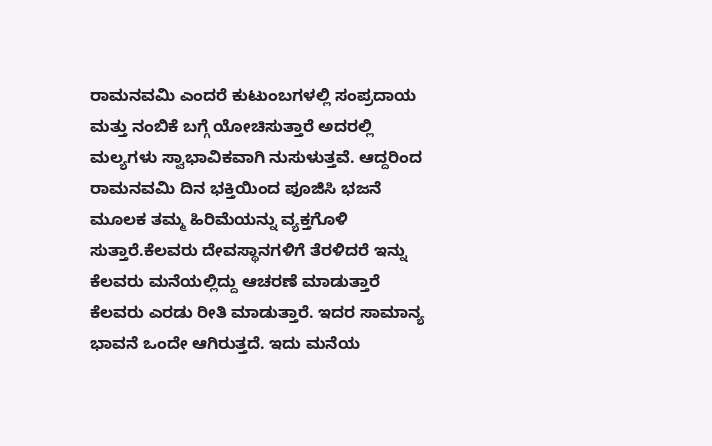ರಾಮನವಮಿ ಎಂದರೆ ಕುಟುಂಬಗಳಲ್ಲಿ ಸಂಪ್ರದಾಯ ಮತ್ತು ನಂಬಿಕೆ ಬಗ್ಗೆ ಯೋಚಿಸುತ್ತಾರೆ ಅದರಲ್ಲಿ ಮಲ್ಯಗಳು ಸ್ವಾಭಾವಿಕವಾಗಿ ನುಸುಳುತ್ತವೆ. ಆದ್ದರಿಂದ ರಾಮನವಮಿ ದಿನ ಭಕ್ತಿಯಿಂದ ಪೂಜಿಸಿ ಭಜನೆ ಮೂಲಕ ತಮ್ಮ ಹಿರಿಮೆಯನ್ನು ವ್ಯಕ್ತಗೊಳಿ ಸುತ್ತಾರೆ.ಕೆಲವರು ದೇವಸ್ಥಾನಗಳಿಗೆ ತೆರಳಿದರೆ ಇನ್ನು ಕೆಲವರು ಮನೆಯಲ್ಲಿದ್ದು ಆಚರಣೆ ಮಾಡುತ್ತಾರೆ ಕೆಲವರು ಎರಡು ರೀತಿ ಮಾಡುತ್ತಾರೆ. ಇದರ ಸಾಮಾನ್ಯ ಭಾವನೆ ಒಂದೇ ಆಗಿರುತ್ತದೆ. ಇದು ಮನೆಯ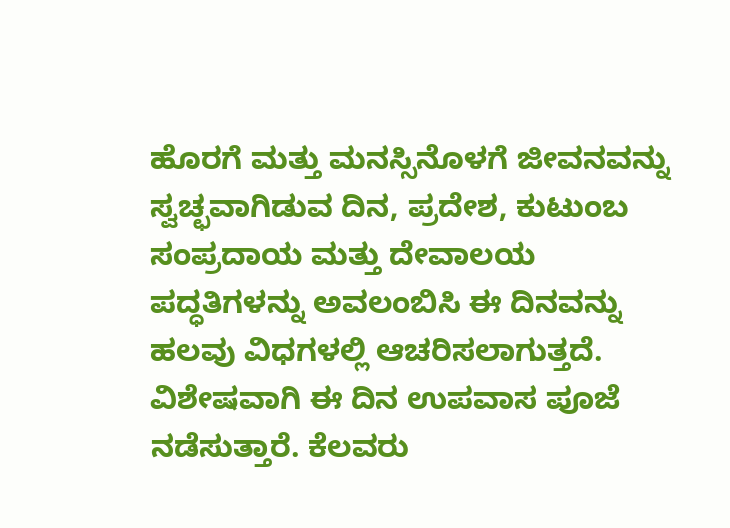ಹೊರಗೆ ಮತ್ತು ಮನಸ್ಸಿನೊಳಗೆ ಜೀವನವನ್ನು ಸ್ವಚ್ಛವಾಗಿಡುವ ದಿನ, ಪ್ರದೇಶ, ಕುಟುಂಬ ಸಂಪ್ರದಾಯ ಮತ್ತು ದೇವಾಲಯ ಪದ್ಧತಿಗಳನ್ನು ಅವಲಂಬಿಸಿ ಈ ದಿನವನ್ನು ಹಲವು ವಿಧಗಳಲ್ಲಿ ಆಚರಿಸಲಾಗುತ್ತದೆ. ವಿಶೇಷವಾಗಿ ಈ ದಿನ ಉಪವಾಸ ಪೂಜೆ ನಡೆಸುತ್ತಾರೆ. ಕೆಲವರು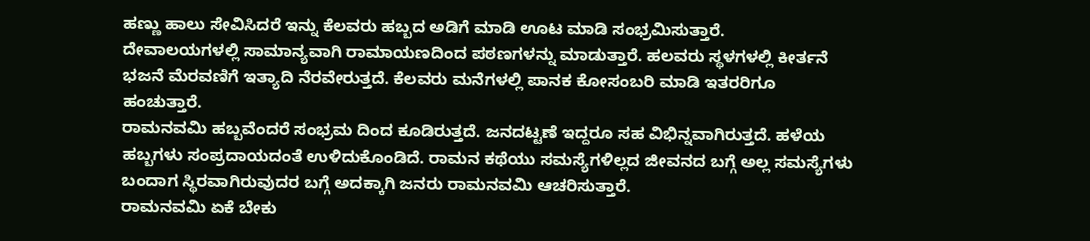ಹಣ್ಣು ಹಾಲು ಸೇವಿಸಿದರೆ ಇನ್ನು ಕೆಲವರು ಹಬ್ಬದ ಅಡಿಗೆ ಮಾಡಿ ಊಟ ಮಾಡಿ ಸಂಭ್ರಮಿಸುತ್ತಾರೆ.
ದೇವಾಲಯಗಳಲ್ಲಿ ಸಾಮಾನ್ಯವಾಗಿ ರಾಮಾಯಣದಿಂದ ಪಠಣಗಳನ್ನು ಮಾಡುತ್ತಾರೆ. ಹಲವರು ಸ್ಥಳಗಳಲ್ಲಿ ಕೀರ್ತನೆ ಭಜನೆ ಮೆರವಣಿಗೆ ಇತ್ಯಾದಿ ನೆರವೇರುತ್ತದೆ. ಕೆಲವರು ಮನೆಗಳಲ್ಲಿ ಪಾನಕ ಕೋಸಂಬರಿ ಮಾಡಿ ಇತರರಿಗೂ ಹಂಚುತ್ತಾರೆ.
ರಾಮನವಮಿ ಹಬ್ಬವೆಂದರೆ ಸಂಭ್ರಮ ದಿಂದ ಕೂಡಿರುತ್ತದೆ. ಜನದಟ್ಟಣೆ ಇದ್ದರೂ ಸಹ ವಿಭಿನ್ನವಾಗಿರುತ್ತದೆ. ಹಳೆಯ ಹಬ್ಬಗಳು ಸಂಪ್ರದಾಯದಂತೆ ಉಳಿದುಕೊಂಡಿದೆ. ರಾಮನ ಕಥೆಯು ಸಮಸ್ಯೆಗಳಿಲ್ಲದ ಜೀವನದ ಬಗ್ಗೆ ಅಲ್ಲ ಸಮಸ್ಯೆಗಳು ಬಂದಾಗ ಸ್ಥಿರವಾಗಿರುವುದರ ಬಗ್ಗೆ ಅದಕ್ಕಾಗಿ ಜನರು ರಾಮನವಮಿ ಆಚರಿಸುತ್ತಾರೆ.
ರಾಮನವಮಿ ಏಕೆ ಬೇಕು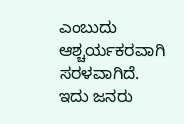ಎಂಬುದು ಆಶ್ಚರ್ಯಕರವಾಗಿ ಸರಳವಾಗಿದೆ. ಇದು ಜನರು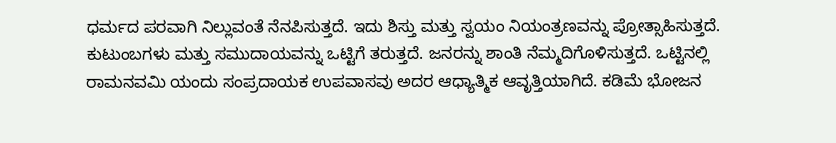ಧರ್ಮದ ಪರವಾಗಿ ನಿಲ್ಲುವಂತೆ ನೆನಪಿಸುತ್ತದೆ. ಇದು ಶಿಸ್ತು ಮತ್ತು ಸ್ವಯಂ ನಿಯಂತ್ರಣವನ್ನು ಪ್ರೋತ್ಸಾಹಿಸುತ್ತದೆ. ಕುಟುಂಬಗಳು ಮತ್ತು ಸಮುದಾಯವನ್ನು ಒಟ್ಟಿಗೆ ತರುತ್ತದೆ. ಜನರನ್ನು ಶಾಂತಿ ನೆಮ್ಮದಿಗೊಳಿಸುತ್ತದೆ. ಒಟ್ಟಿನಲ್ಲಿ ರಾಮನವಮಿ ಯಂದು ಸಂಪ್ರದಾಯಕ ಉಪವಾಸವು ಅದರ ಆಧ್ಯಾತ್ಮಿಕ ಆವೃತ್ತಿಯಾಗಿದೆ. ಕಡಿಮೆ ಭೋಜನ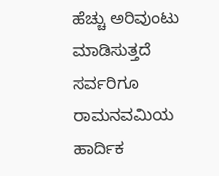ಹೆಚ್ಚು ಅರಿವುಂಟು ಮಾಡಿಸುತ್ತದೆ
ಸರ್ವರಿಗೂ ರಾಮನವಮಿಯ ಹಾರ್ದಿಕ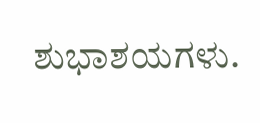ಶುಭಾಶಯಗಳು.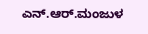ಎನ್.ಆರ್.ಮಂಜುಳ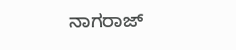ನಾಗರಾಜ್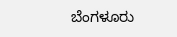ಬೆಂಗಳೂರು